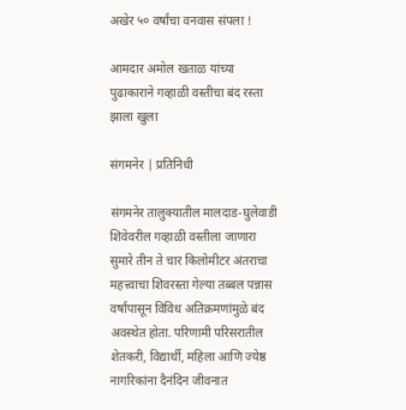अखेर ५० वर्षांचा वनवास संपला !

आमदार अमोल खताळ यांच्या पुढाकाराने गव्हाळी वस्तीचा बंद रस्ता झाला खुला

संगमनेर | प्रतिनिधी

संगमनेर तालुक्यातील मालदाड-घुलेवाडी शिवेवरील गव्हाळी वस्तीला जाणारा सुमारे तीन ते चार किलोमीटर अंतराचा महत्त्वाचा शिवरस्ता गेल्या तब्बल पन्नास वर्षांपासून विविध अतिक्रमणांमुळे बंद अवस्थेत होता. परिणामी परिसरातील शेतकरी, विद्यार्थी, महिला आणि ज्येष्ठ नागरिकांना दैनंदिन जीवनात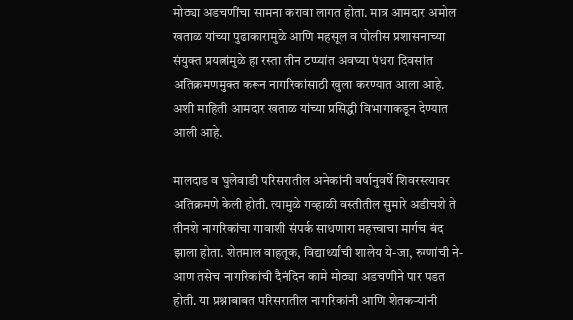मोठ्या अडचणींचा सामना करावा लागत होता. मात्र आमदार अमोल खताळ यांच्या पुढाकारामुळे आणि महसूल व पोलीस प्रशासनाच्या संयुक्त प्रयत्नांमुळे हा रस्ता तीन टप्प्यांत अवघ्या पंधरा दिवसांत अतिक्रमणमुक्त करून नागरिकांसाठी खुला करण्यात आला आहे. अशी माहिती आमदार खताळ यांच्या प्रसिद्धी विभागाकडून देण्यात आली आहे.

मालदाड व घुलेवाडी परिसरातील अनेकांनी वर्षानुवर्षे शिवरस्त्यावर अतिक्रमणे केली होती. त्यामुळे गव्हाळी वस्तीतील सुमारे अडीचशे ते तीनशे नागरिकांचा गावाशी संपर्क साधणारा महत्त्वाचा मार्गच बंद झाला होता. शेतमाल वाहतूक, विद्यार्थ्यांची शालेय ये-जा, रुग्णांची ने-आण तसेच नागरिकांची दैनंदिन कामे मोठ्या अडचणीने पार पडत होती. या प्रश्नाबाबत परिसरातील नागरिकांनी आणि शेतकऱ्यांनी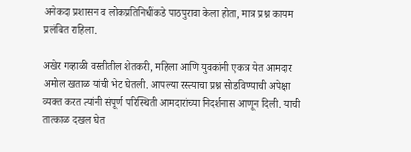अनेकदा प्रशासन व लोकप्रतिनिधींकडे पाठपुरावा केला होता, मात्र प्रश्न कायम प्रलंबित राहिला.

अखेर गव्हाळी वस्तीतील शेतकरी, महिला आणि युवकांनी एकत्र येत आमदार अमोल खताळ यांची भेट घेतली. आपल्या रस्त्याचा प्रश्न सोडविण्याची अपेक्षा व्यक्त करत त्यांनी संपूर्ण परिस्थिती आमदारांच्या निदर्शनास आणून दिली. याची तात्काळ दखल घेत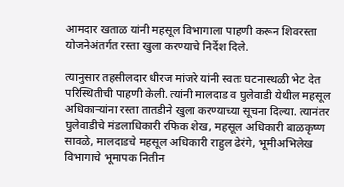आमदार खताळ यांनी महसूल विभागाला पाहणी करून शिवरस्ता योजनेअंतर्गत रस्ता खुला करण्याचे निर्देश दिले.

त्यानुसार तहसीलदार धीरज मांजरे यांनी स्वतः घटनास्थळी भेट देत परिस्थितीची पाहणी केली. त्यांनी मालदाड व घुलेवाडी येथील महसूल अधिकाऱ्यांना रस्ता तातडीने खुला करण्याच्या सूचना दिल्या. त्यानंतर घुलेवाडीचे मंडलाधिकारी रफिक शेख, महसूल अधिकारी बाळकृष्ण सावळे, मालदाडचे महसूल अधिकारी राहुल ढेरंगे, भूमीअभिलेख विभागाचे भूमापक नितीन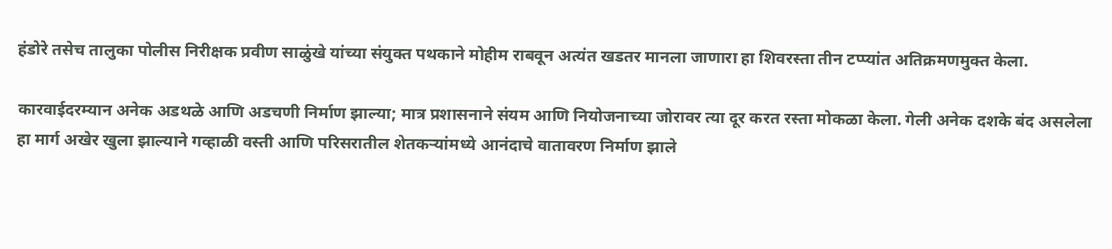हंडोरे तसेच तालुका पोलीस निरीक्षक प्रवीण साळुंखे यांच्या संयुक्त पथकाने मोहीम राबवून अत्यंत खडतर मानला जाणारा हा शिवरस्ता तीन टप्प्यांत अतिक्रमणमुक्त केला.

कारवाईदरम्यान अनेक अडथळे आणि अडचणी निर्माण झाल्या; मात्र प्रशासनाने संयम आणि नियोजनाच्या जोरावर त्या दूर करत रस्ता मोकळा केला. गेली अनेक दशके बंद असलेला हा मार्ग अखेर खुला झाल्याने गव्हाळी वस्ती आणि परिसरातील शेतकऱ्यांमध्ये आनंदाचे वातावरण निर्माण झाले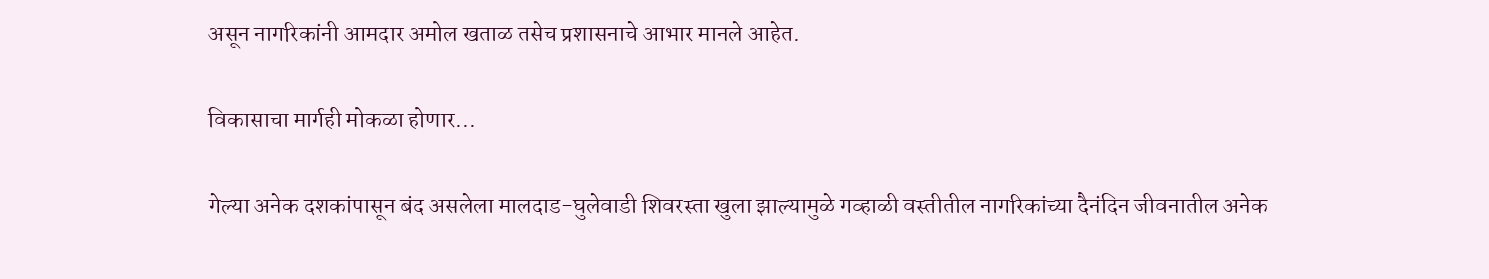असून नागरिकांनी आमदार अमोल खताळ तसेच प्रशासनाचे आभार मानले आहेत.

विकासाचा मार्गही मोकळा होणार...

गेल्या अनेक दशकांपासून बंद असलेला मालदाड-घुलेवाडी शिवरस्ता खुला झाल्यामुळे गव्हाळी वस्तीतील नागरिकांच्या दैनंदिन जीवनातील अनेक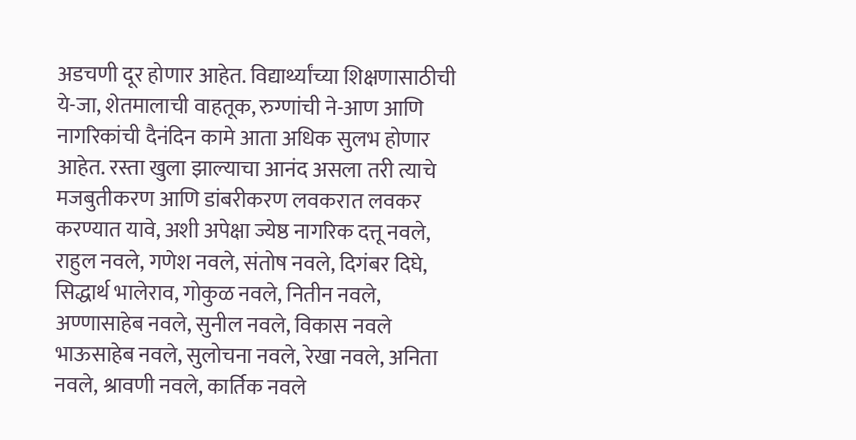अडचणी दूर होणार आहेत. विद्यार्थ्यांच्या शिक्षणासाठीची ये-जा, शेतमालाची वाहतूक, रुग्णांची ने-आण आणि नागरिकांची दैनंदिन कामे आता अधिक सुलभ होणार आहेत. रस्ता खुला झाल्याचा आनंद असला तरी त्याचे मजबुतीकरण आणि डांबरीकरण लवकरात लवकर करण्यात यावे, अशी अपेक्षा ज्येष्ठ नागरिक दत्तू नवले, राहुल नवले, गणेश नवले, संतोष नवले, दिगंबर दिघे, सिद्धार्थ भालेराव, गोकुळ नवले, नितीन नवले, अण्णासाहेब नवले, सुनील नवले, विकास नवले भाऊसाहेब नवले, सुलोचना नवले, रेखा नवले, अनिता नवले, श्रावणी नवले, कार्तिक नवले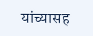यांच्यासह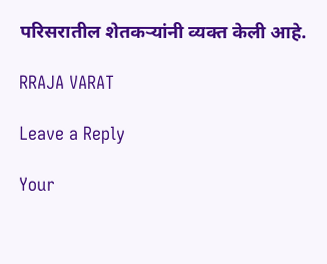परिसरातील शेतकऱ्यांनी व्यक्त केली आहे.

RRAJA VARAT

Leave a Reply

Your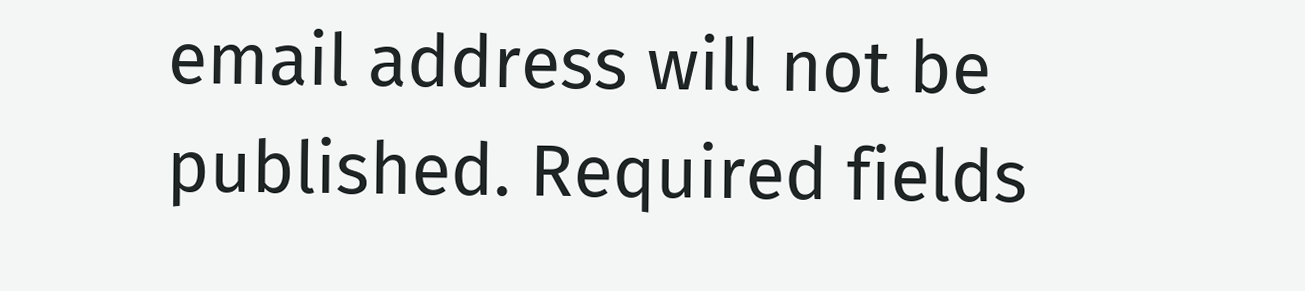email address will not be published. Required fields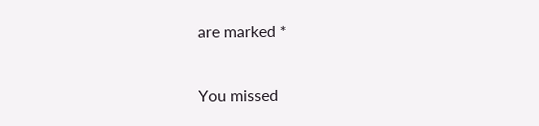are marked *

You missed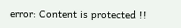error: Content is protected !!